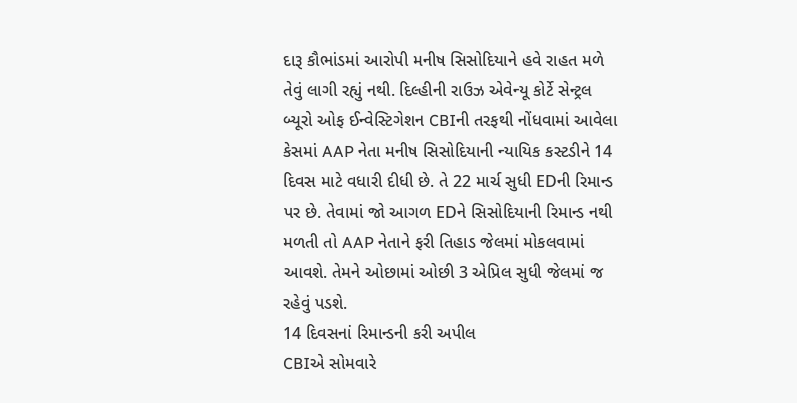દારૂ કૌભાંડમાં આરોપી મનીષ સિસોદિયાને હવે રાહત મળે તેવું લાગી રહ્યું નથી. દિલ્હીની રાઉઝ એવેન્યૂ કોર્ટે સેન્ટ્રલ બ્યૂરો ઓફ ઈન્વેસ્ટિગેશન CBIની તરફથી નોંધવામાં આવેલા કેસમાં AAP નેતા મનીષ સિસોદિયાની ન્યાયિક કસ્ટડીને 14 દિવસ માટે વધારી દીધી છે. તે 22 માર્ચ સુધી EDની રિમાન્ડ પર છે. તેવામાં જો આગળ EDને સિસોદિયાની રિમાન્ડ નથી મળતી તો AAP નેતાને ફરી તિહાડ જેલમાં મોકલવામાં આવશે. તેમને ઓછામાં ઓછી 3 એપ્રિલ સુધી જેલમાં જ રહેવું પડશે.
14 દિવસનાં રિમાન્ડની કરી અપીલ
CBIએ સોમવારે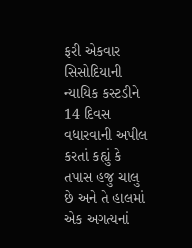ફરી એકવાર સિસોદિયાની ન્યાયિક કસ્ટડીને 14 દિવસ વધારવાની અપીલ કરતાં કહ્યું કે તપાસ હજુ ચાલુ છે અને તે હાલમાં એક અગત્યનાં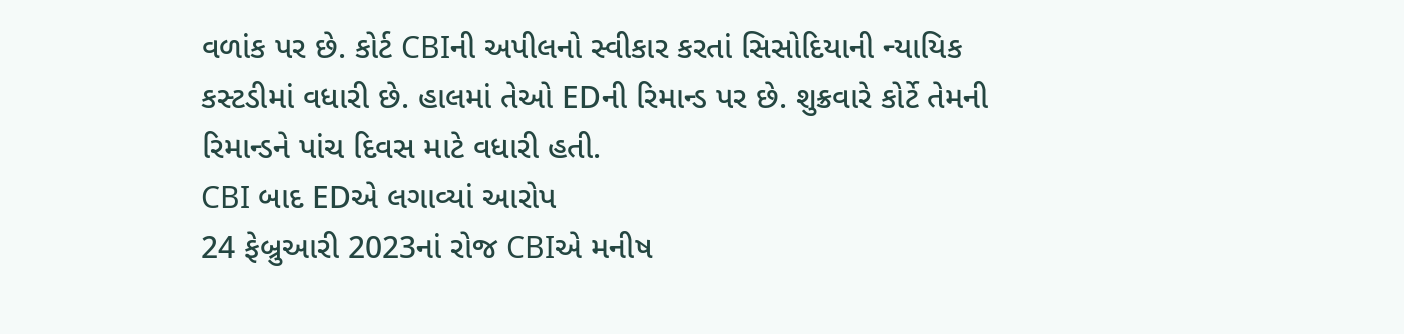વળાંક પર છે. કોર્ટ CBIની અપીલનો સ્વીકાર કરતાં સિસોદિયાની ન્યાયિક કસ્ટડીમાં વધારી છે. હાલમાં તેઓ EDની રિમાન્ડ પર છે. શુક્રવારે કોર્ટે તેમની રિમાન્ડને પાંચ દિવસ માટે વધારી હતી.
CBI બાદ EDએ લગાવ્યાં આરોપ
24 ફેબ્રુઆરી 2023નાં રોજ CBIએ મનીષ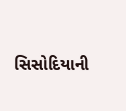સિસોદિયાની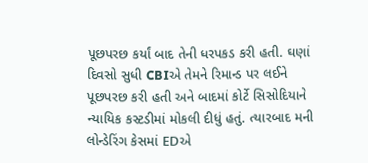પૂછપરછ કર્યાં બાદ તેની ધરપકડ કરી હતી. ઘણાં દિવસો સુધી CBIએ તેમને રિમાન્ડ પર લઈને પૂછપરછ કરી હતી અને બાદમાં કોર્ટે સિસોદિયાને ન્યાયિક કસ્ટડીમાં મોકલી દીધું હતું. ત્યારબાદ મની લોન્ડેરિંગ કેસમાં EDએ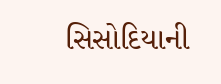સિસોદિયાની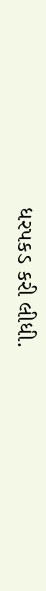ધરપકડ કરી લીધી.